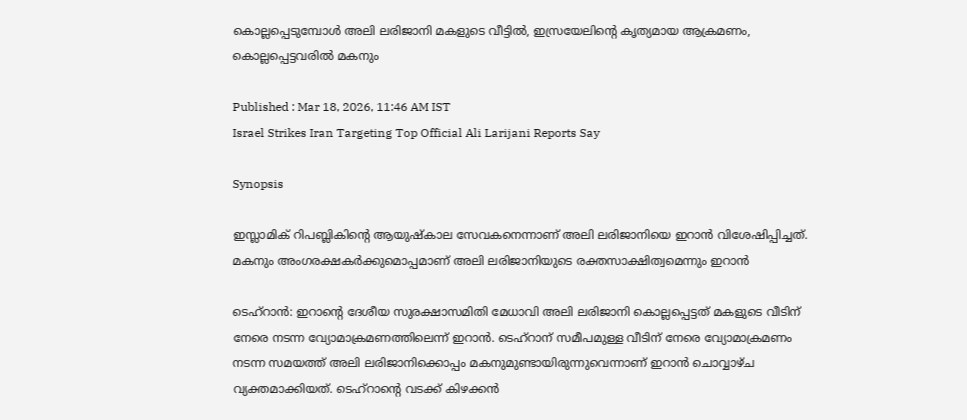കൊല്ലപ്പെടുമ്പോൾ അലി ലരിജാനി മകളുടെ വീട്ടിൽ, ഇസ്രയേലിന്റെ കൃത്യമായ ആക്രമണം, കൊല്ലപ്പെട്ടവരിൽ മകനും

Published : Mar 18, 2026, 11:46 AM IST
Israel Strikes Iran Targeting Top Official Ali Larijani Reports Say

Synopsis

ഇസ്ലാമിക് റിപബ്ലികിന്റെ ആയുഷ്കാല സേവകനെന്നാണ് അലി ലരിജാനിയെ ഇറാൻ വിശേഷിപ്പിച്ചത്. മകനും അംഗരക്ഷകർക്കുമൊപ്പമാണ് അലി ലരിജാനിയുടെ രക്തസാക്ഷിത്വമെന്നും ഇറാൻ

ടെഹ്റാൻ: ഇറാന്റെ ദേശീയ സുരക്ഷാസമിതി മേധാവി അലി ലരിജാനി കൊല്ലപ്പെട്ടത് മകളുടെ വീടിന് നേരെ നടന്ന വ്യോമാക്രമണത്തിലെന്ന് ഇറാൻ. ടെഹ്റാന് സമീപമുള്ള വീടിന് നേരെ വ്യോമാക്രമണം നടന്ന സമയത്ത് അലി ലരിജാനിക്കൊപ്പം മകനുമുണ്ടായിരുന്നുവെന്നാണ് ഇറാൻ ചൊവ്വാഴ്ച വ്യക്തമാക്കിയത്. ടെഹ്റാന്റെ വടക്ക് കിഴക്കൻ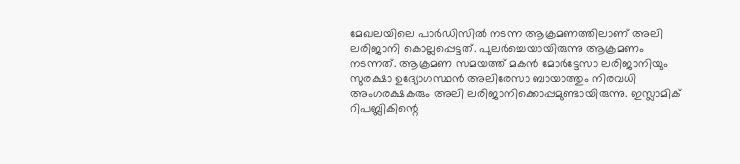മേഖലയിലെ പാർഡിസിൽ നടന്ന ആക്രമണത്തിലാണ് അലി ലരിജാനി കൊല്ലപ്പെട്ടത്. പുലർച്ചെയായിരുന്നു ആക്രമണം നടന്നത്. ആക്രമണ സമയത്ത് മകൻ മോർട്ടേസാ ലരിജാനിയും സുരക്ഷാ ഉദ്യോഗസ്ഥൻ അലിരേസാ ബായാത്തും നിരവധി അംഗരക്ഷകരും അലി ലരിജാനിക്കൊപ്പമുണ്ടായിരുന്നു. ഇസ്ലാമിക് റിപബ്ലികിന്റെ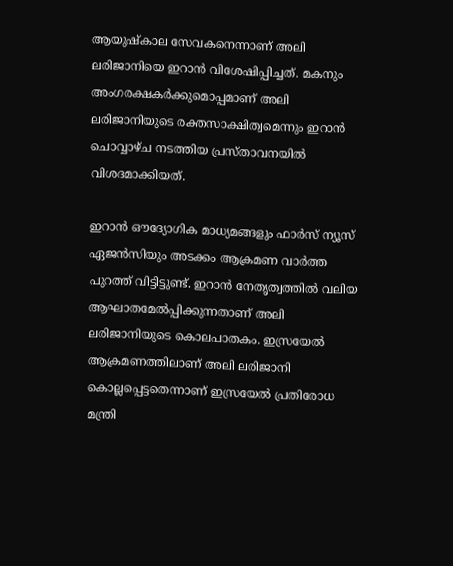ആയുഷ്കാല സേവകനെന്നാണ് അലി ലരിജാനിയെ ഇറാൻ വിശേഷിപ്പിച്ചത്. മകനും അംഗരക്ഷകർക്കുമൊപ്പമാണ് അലി ലരിജാനിയുടെ രക്തസാക്ഷിത്വമെന്നും ഇറാൻ ചൊവ്വാഴ്ച നടത്തിയ പ്രസ്താവനയിൽ വിശദമാക്കിയത്.

ഇറാൻ ഔദ്യോഗിക മാധ്യമങ്ങളും ഫാർസ് ന്യൂസ് ഏജൻസിയും അടക്കം ആക്രമണ വാർത്ത പുറത്ത് വിട്ടിട്ടുണ്ട്. ഇറാൻ നേതൃത്വത്തിൽ വലിയ ആഘാതമേൽപ്പിക്കുന്നതാണ് അലി ലരിജാനിയുടെ കൊലപാതകം. ഇസ്രയേൽ ആക്രമണത്തിലാണ് അലി ലരിജാനി കൊല്ലപ്പെട്ടതെന്നാണ് ഇസ്രയേൽ പ്രതിരോധ മന്ത്രി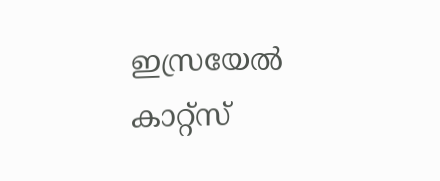ഇസ്രയേൽ കാറ്റ്സ്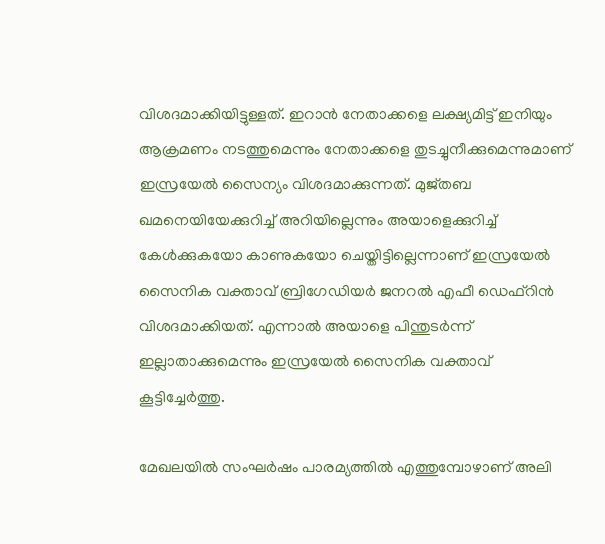വിശദമാക്കിയിട്ടുള്ളത്. ഇറാൻ നേതാക്കളെ ലക്ഷ്യമിട്ട് ഇനിയും ആക്രമണം നടത്തുമെന്നും നേതാക്കളെ തുടച്ചുനീക്കുമെന്നുമാണ് ഇസ്രയേൽ സൈന്യം വിശദമാക്കുന്നത്. മുജ്തബ ഖമനെയിയേക്കുറിച്ച് അറിയില്ലെന്നും അയാളെക്കുറിച്ച് കേൾക്കുകയോ കാണുകയോ ചെയ്തിട്ടില്ലെന്നാണ് ഇസ്രയേൽ സൈനിക വക്താവ് ബ്രിഗേഡിയർ ജനറൽ എഫീ ഡെഫ്റിൻ വിശദമാക്കിയത്. എന്നാൽ അയാളെ പിന്തുടർന്ന് ഇല്ലാതാക്കുമെന്നും ഇസ്രയേൽ സൈനിക വക്താവ് കൂട്ടിച്ചേർത്തു.

മേഖലയിൽ സംഘർഷം പാരമ്യത്തിൽ എത്തുമ്പോഴാണ് അലി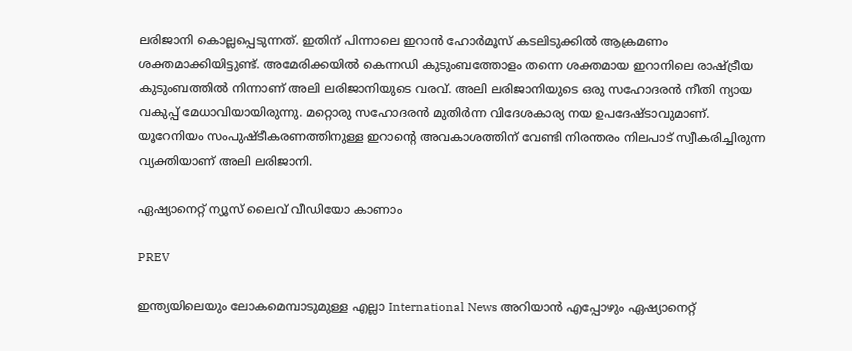ലരിജാനി കൊല്ലപ്പെടുന്നത്. ഇതിന് പിന്നാലെ ഇറാൻ ഹോർമൂസ് കടലിടുക്കിൽ ആക്രമണം ശക്തമാക്കിയിട്ടുണ്ട്. അമേരിക്കയിൽ കെന്നഡി കുടുംബത്തോളം തന്നെ ശക്തമായ ഇറാനിലെ രാഷ്ട്രീയ കുടുംബത്തിൽ നിന്നാണ് അലി ലരിജാനിയുടെ വരവ്. അലി ലരിജാനിയുടെ ഒരു സഹോദരൻ നീതി ന്യായ വകുപ്പ് മേധാവിയായിരുന്നു. മറ്റൊരു സഹോദരൻ മുതിർന്ന വിദേശകാര്യ നയ ഉപദേഷ്ടാവുമാണ്. യൂറേനിയം സംപുഷ്ടീകരണത്തിനുള്ള ഇറാന്റെ അവകാശത്തിന് വേണ്ടി നിരന്തരം നിലപാട് സ്വീകരിച്ചിരുന്ന വ്യക്തിയാണ് അലി ലരിജാനി.

ഏഷ്യാനെറ്റ് ന്യൂസ് ലൈവ് വീഡിയോ കാണാം

PREV

ഇന്ത്യയിലെയും ലോകമെമ്പാടുമുള്ള എല്ലാ International News അറിയാൻ എപ്പോഴും ഏഷ്യാനെറ്റ്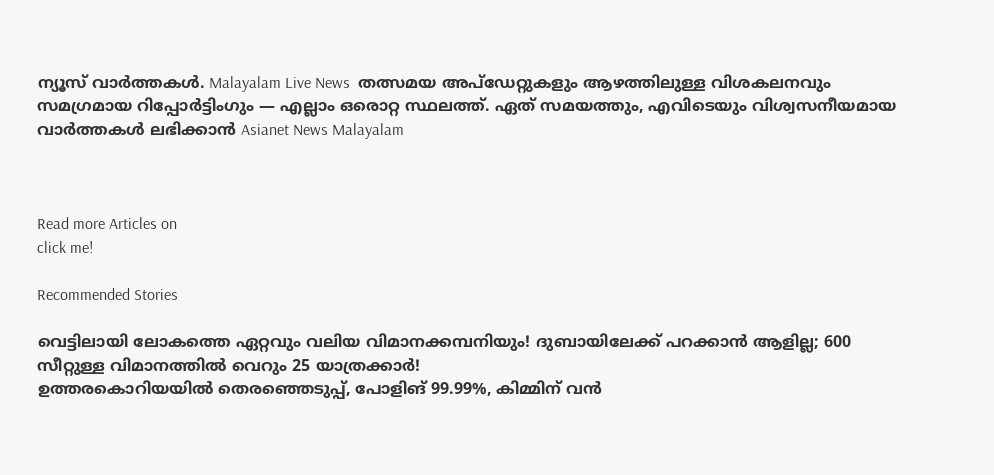ന്യൂസ് വാർത്തകൾ. Malayalam Live News  തത്സമയ അപ്‌ഡേറ്റുകളും ആഴത്തിലുള്ള വിശകലനവും സമഗ്രമായ റിപ്പോർട്ടിംഗും — എല്ലാം ഒരൊറ്റ സ്ഥലത്ത്. ഏത് സമയത്തും, എവിടെയും വിശ്വസനീയമായ വാർത്തകൾ ലഭിക്കാൻ Asianet News Malayalam



Read more Articles on
click me!

Recommended Stories

വെട്ടിലായി ലോകത്തെ ഏറ്റവും വലിയ വിമാനക്കമ്പനിയും! ദുബായിലേക്ക് പറക്കാന്‍ ആളില്ല; 600 സീറ്റുള്ള വിമാനത്തില്‍ വെറും 25 യാത്രക്കാര്‍!
ഉത്തരകൊറിയയിൽ തെരഞ്ഞെടുപ്പ്, പോളിങ് 99.99%, കിമ്മിന് വൻ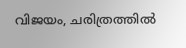വിജയം, ചരിത്രത്തില്‍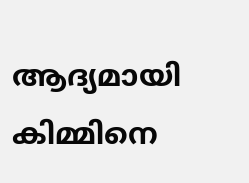ആദ്യമായി കിമ്മിനെ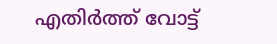എതിർത്ത് വോട്ട്